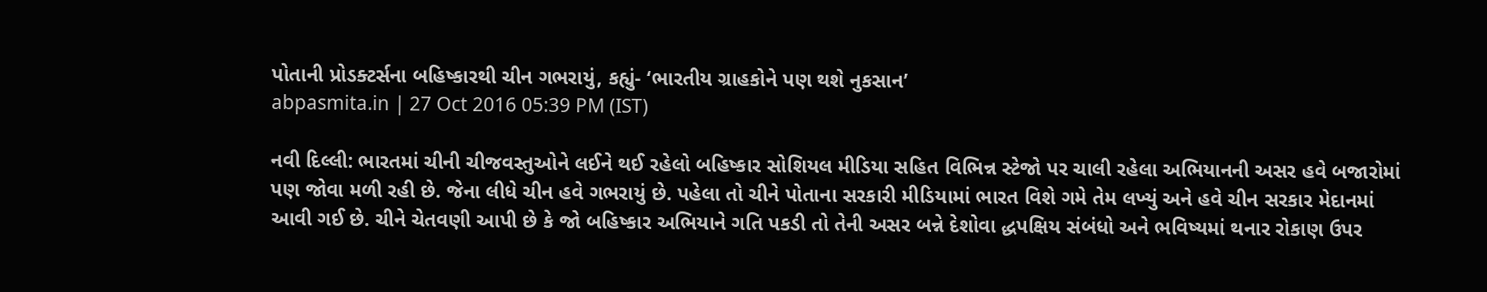પોતાની પ્રોડક્ટર્સના બહિષ્કારથી ચીન ગભરાયું, કહ્યું- ‘ભારતીય ગ્રાહકોને પણ થશે નુકસાન’
abpasmita.in | 27 Oct 2016 05:39 PM (IST)

નવી દિલ્લી: ભારતમાં ચીની ચીજવસ્તુઓને લઈને થઈ રહેલો બહિષ્કાર સોશિયલ મીડિયા સહિત વિભિન્ન સ્ટેજો પર ચાલી રહેલા અભિયાનની અસર હવે બજારોમાં પણ જોવા મળી રહી છે. જેના લીધે ચીન હવે ગભરાયું છે. પહેલા તો ચીને પોતાના સરકારી મીડિયામાં ભારત વિશે ગમે તેમ લખ્યું અને હવે ચીન સરકાર મેદાનમાં આવી ગઈ છે. ચીને ચેતવણી આપી છે કે જો બહિષ્કાર અભિયાને ગતિ પકડી તો તેની અસર બન્ને દેશોવા દ્ધપક્ષિય સંબંધો અને ભવિષ્યમાં થનાર રોકાણ ઉપર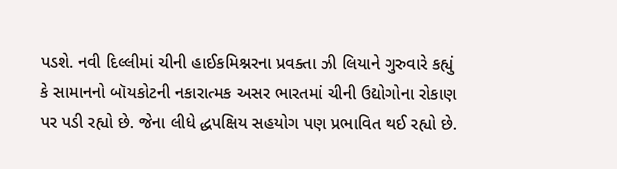પડશે. નવી દિલ્લીમાં ચીની હાઈકમિશ્નરના પ્રવક્તા ઝી લિયાને ગુરુવારે કહ્યું કે સામાનનો બૉયકોટની નકારાત્મક અસર ભારતમાં ચીની ઉદ્યોગોના રોકાણ પર પડી રહ્યો છે. જેના લીધે દ્ધપક્ષિય સહયોગ પણ પ્રભાવિત થઈ રહ્યો છે.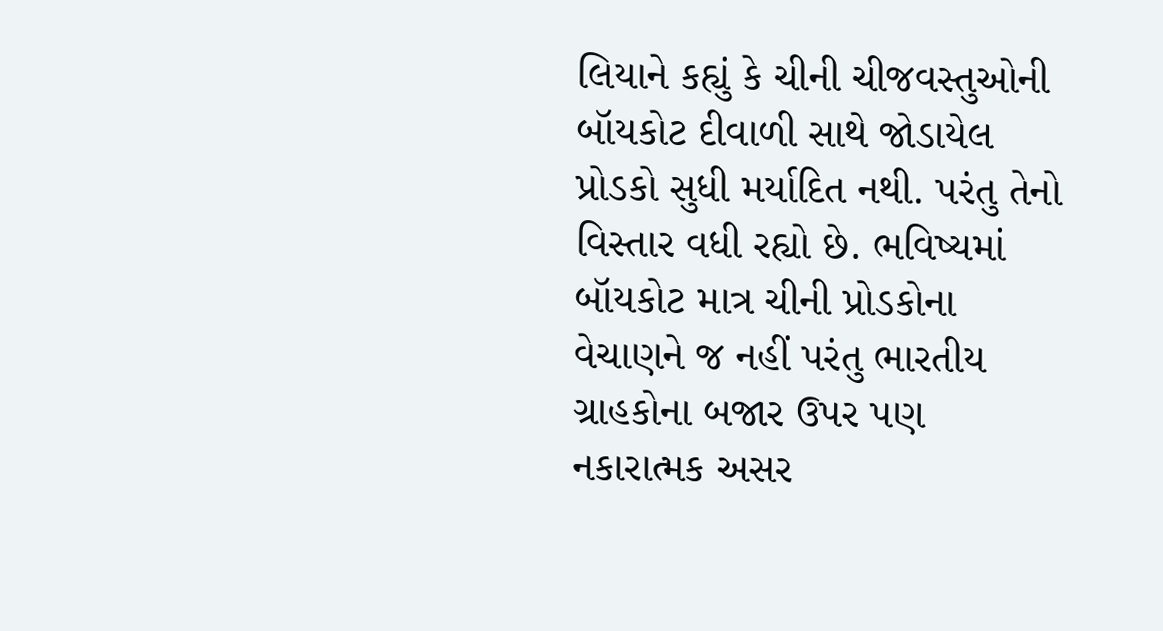લિયાને કહ્યું કે ચીની ચીજવસ્તુઓની બૉયકોટ દીવાળી સાથે જોડાયેલ પ્રોડકો સુધી મર્યાદિત નથી. પરંતુ તેનો વિસ્તાર વધી રહ્યો છે. ભવિષ્યમાં બૉયકોટ માત્ર ચીની પ્રોડકોના વેચાણને જ નહીં પરંતુ ભારતીય ગ્રાહકોના બજાર ઉપર પણ નકારાત્મક અસર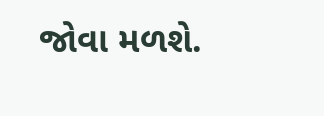જોવા મળશે.